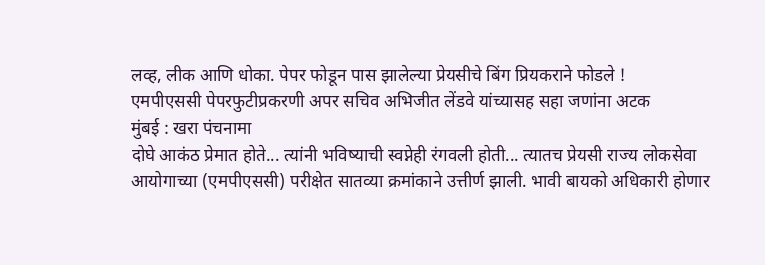लव्ह, लीक आणि धोका. पेपर फोडून पास झालेल्या प्रेयसीचे बिंग प्रियकराने फोडले !
एमपीएससी पेपरफुटीप्रकरणी अपर सचिव अभिजीत लेंडवे यांच्यासह सहा जणांना अटक
मुंबई : खरा पंचनामा
दोघे आकंठ प्रेमात होते... त्यांनी भविष्याची स्वप्नेही रंगवली होती... त्यातच प्रेयसी राज्य लोकसेवा आयोगाच्या (एमपीएससी) परीक्षेत सातव्या क्रमांकाने उत्तीर्ण झाली. भावी बायको अधिकारी होणार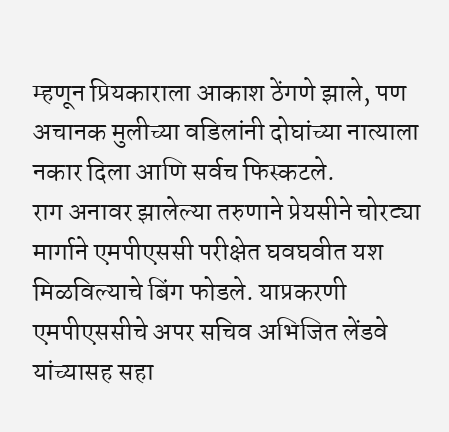म्हणून प्रियकाराला आकाश ठेंगणे झाले, पण अचानक मुलीच्या वडिलांनी दोघांच्या नात्याला नकार दिला आणि सर्वच फिस्कटले.
राग अनावर झालेल्या तरुणाने प्रेयसीने चोरट्या मार्गाने एमपीएससी परीक्षेत घवघवीत यश मिळविल्याचे बिंग फोडले. याप्रकरणी एमपीएससीचे अपर सचिव अभिजित लेंडवे यांच्यासह सहा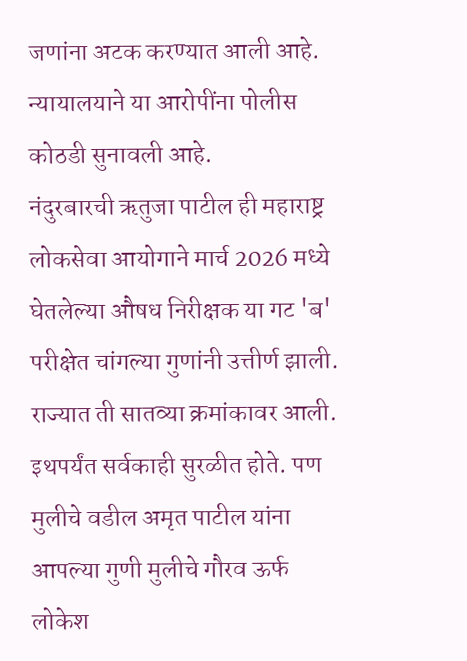जणांना अटक करण्यात आली आहे. न्यायालयाने या आरोपींना पोलीस कोठडी सुनावली आहे.
नंदुरबारची ऋतुजा पाटील ही महाराष्ट्र लोकसेवा आयोगाने मार्च 2026 मध्ये घेतलेल्या औषध निरीक्षक या गट 'ब' परीक्षेत चांगल्या गुणांनी उत्तीर्ण झाली. राज्यात ती सातव्या क्रमांकावर आली. इथपर्यंत सर्वकाही सुरळीत होते. पण मुलीचे वडील अमृत पाटील यांना आपल्या गुणी मुलीचे गौरव ऊर्फ लोकेश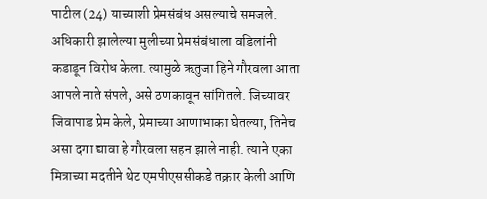पाटील (24) याच्याशी प्रेमसंबंध असल्याचे समजले. अधिकारी झालेल्या मुलीच्या प्रेमसंबंधाला वडिलांनी कडाडून विरोध केला. त्यामुळे ऋतुजा हिने गौरवला आता आपले नाते संपले, असे ठणकावून सांगितले. जिच्यावर जिवापाड प्रेम केले, प्रेमाच्या आणाभाका घेतल्या, तिनेच असा दगा द्यावा हे गौरवला सहन झाले नाही. त्याने एका मित्राच्या मदतीने थेट एमपीएससीकडे तक्रार केली आणि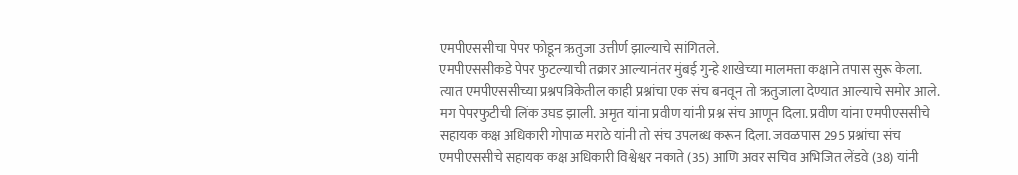एमपीएससीचा पेपर फोडून ऋतुजा उत्तीर्ण झाल्याचे सांगितले.
एमपीएससीकडे पेपर फुटल्याची तक्रार आल्यानंतर मुंबई गुन्हे शाखेच्या मालमत्ता कक्षाने तपास सुरू केला. त्यात एमपीएससीच्या प्रश्नपत्रिकेतील काही प्रश्नांचा एक संच बनवून तो ऋतुजाला देण्यात आल्याचे समोर आले. मग पेपरफुटीची लिंक उघड झाली. अमृत यांना प्रवीण यांनी प्रश्न संच आणून दिला. प्रवीण यांना एमपीएससीचे सहायक कक्ष अधिकारी गोपाळ मराठे यांनी तो संच उपलब्ध करून दिला. जवळपास 295 प्रश्नांचा संच एमपीएससीचे सहायक कक्ष अधिकारी विश्वेश्वर नकाते (35) आणि अवर सचिव अभिजित लेंडवे (38) यांनी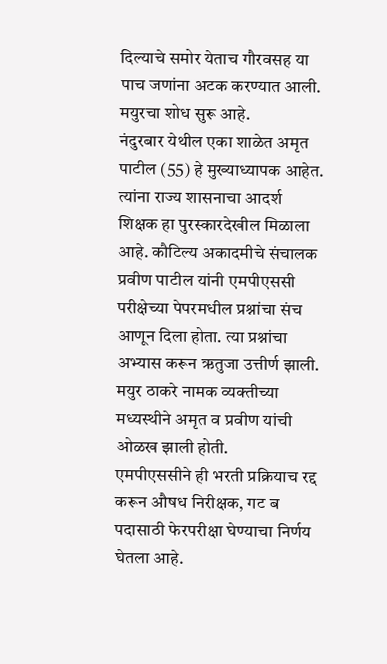दिल्याचे समोर येताच गौरवसह या पाच जणांना अटक करण्यात आली. मयुरचा शोध सुरू आहे.
नंदुरबार येथील एका शाळेत अमृत पाटील (55) हे मुख्याध्यापक आहेत. त्यांना राज्य शासनाचा आदर्श शिक्षक हा पुरस्कारदेखील मिळाला आहे. कौटिल्य अकादमीचे संचालक प्रवीण पाटील यांनी एमपीएससी परीक्षेच्या पेपरमधील प्रश्नांचा संच आणून दिला होता. त्या प्रश्नांचा अभ्यास करून ऋतुजा उत्तीर्ण झाली. मयुर ठाकरे नामक व्यक्तीच्या मध्यस्थीने अमृत व प्रवीण यांची ओळख झाली होती.
एमपीएससीने ही भरती प्रक्रियाच रद्द करून औषध निरीक्षक, गट ब पदासाठी फेरपरीक्षा घेण्याचा निर्णय घेतला आहे.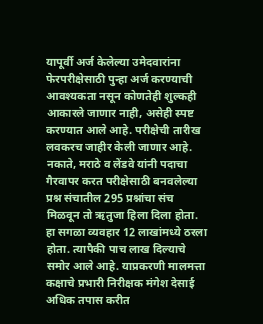यापूर्वी अर्ज केलेल्या उमेदवारांना फेरपरीक्षेसाठी पुन्हा अर्ज करण्याची आवश्यकता नसून कोणतेही शुल्कही आकारले जाणार नाही, असेही स्पष्ट करण्यात आले आहे. परीक्षेची तारीख लवकरच जाहीर केली जाणार आहे.
नकाते, मराठे व लेंडवे यांनी पदाचा गैरवापर करत परीक्षेसाठी बनवलेल्या प्रश्न संचातील 295 प्रश्नांचा संच मिळवून तो ऋतुजा हिला दिला होता. हा सगळा व्यवहार 12 लाखांमध्ये ठरला होता. त्यापैकी पाच लाख दिल्याचे समोर आले आहे. याप्रकरणी मालमत्ता कक्षाचे प्रभारी निरीक्षक मंगेश देसाई अधिक तपास करीत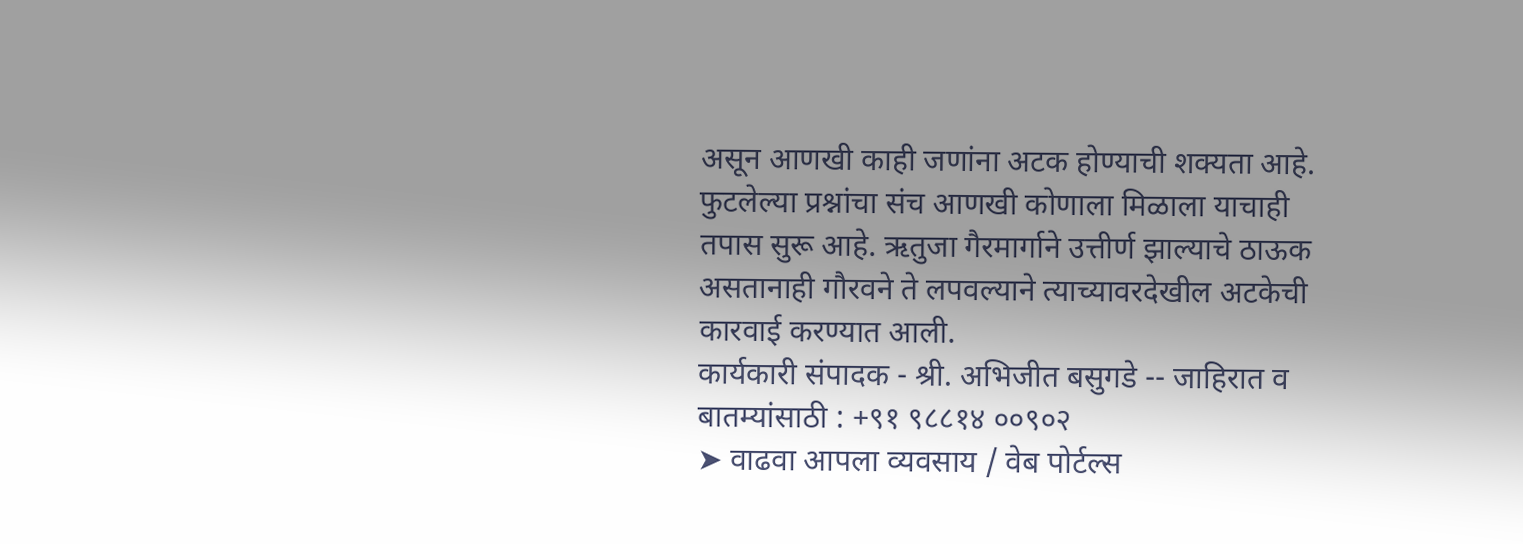असून आणखी काही जणांना अटक होण्याची शक्यता आहे. फुटलेल्या प्रश्नांचा संच आणखी कोणाला मिळाला याचाही तपास सुरू आहे. ऋतुजा गैरमार्गाने उत्तीर्ण झाल्याचे ठाऊक असतानाही गौरवने ते लपवल्याने त्याच्यावरदेखील अटकेची कारवाई करण्यात आली.
कार्यकारी संपादक - श्री. अभिजीत बसुगडे -- जाहिरात व बातम्यांसाठी : +९१ ९८८१४ ००९०२
➤ वाढवा आपला व्यवसाय / वेब पोर्टल्स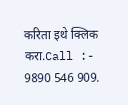करिता इथे क्लिक करा.Call :- 9890 546 909.